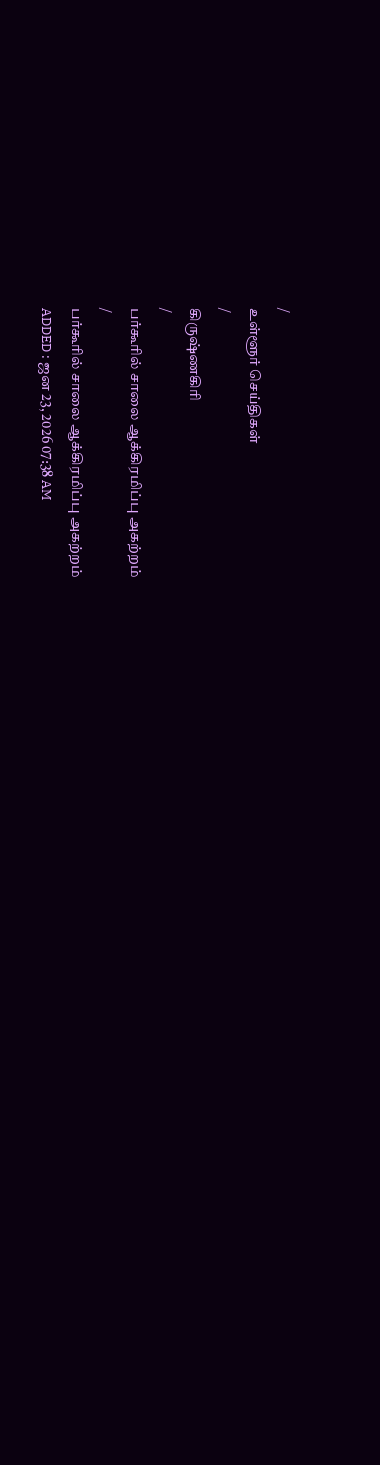/
உள்ளூர் செய்திகள்
/
கிருஷ்ணகிரி
/
பர்கூரில் சாலை ஆக்கிரமிப்பு அகற்றம்
/
பர்கூரில் சாலை ஆக்கிரமிப்பு அகற்றம்
ADDED : ஜன 23, 2026 07:38 AM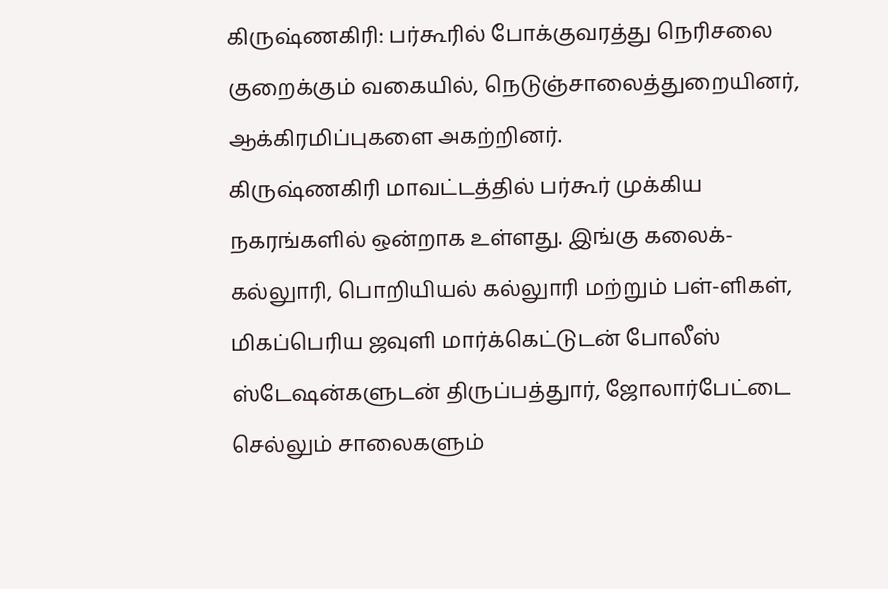கிருஷ்ணகிரி: பர்கூரில் போக்குவரத்து நெரிசலை குறைக்கும் வகையில், நெடுஞ்சாலைத்துறையினர், ஆக்கிரமிப்புகளை அகற்றினர்.
கிருஷ்ணகிரி மாவட்டத்தில் பர்கூர் முக்கிய நகரங்களில் ஒன்றாக உள்ளது. இங்கு கலைக்-கல்லுாரி, பொறியியல் கல்லுாரி மற்றும் பள்-ளிகள், மிகப்பெரிய ஜவுளி மார்க்கெட்டுடன் போலீஸ் ஸ்டேஷன்களுடன் திருப்பத்துார், ஜோலார்பேட்டை செல்லும் சாலைகளும்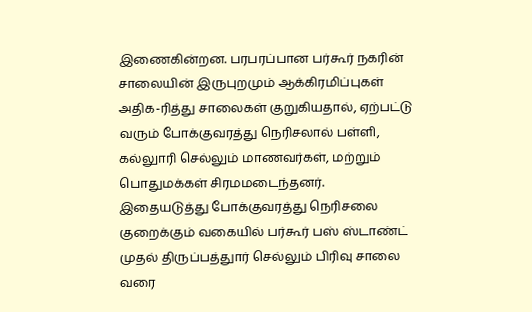இணைகின்றன. பரபரப்பான பர்கூர் நகரின் சாலையின் இருபுறமும் ஆக்கிரமிப்புகள் அதிக-ரித்து சாலைகள் குறுகியதால், ஏற்பட்டு வரும் போக்குவரத்து நெரிசலால் பள்ளி, கல்லுாரி செல்லும் மாணவர்கள், மற்றும் பொதுமக்கள் சிரமமடைந்தனர்.
இதையடுத்து போக்குவரத்து நெரிசலை குறைக்கும் வகையில் பர்கூர் பஸ் ஸ்டாண்ட் முதல் திருப்பத்துார் செல்லும் பிரிவு சாலை வரை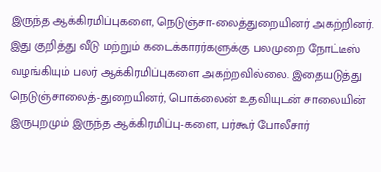இருந்த ஆக்கிரமிப்புகளை, நெடுஞ்சா-லைத்துறையினர் அகற்றினர். இது குறித்து வீடு மற்றும் கடைக்காரர்களுக்கு பலமுறை நோட்டீஸ் வழங்கியும் பலர் ஆக்கிரமிப்புகளை அகற்றவில்லை. இதையடுத்து நெடுஞ்சாலைத்-துறையினர், பொக்லைன் உதவியுடன் சாலையின் இருபுறமும் இருந்த ஆக்கிரமிப்பு-களை, பர்கூர் போலீசார்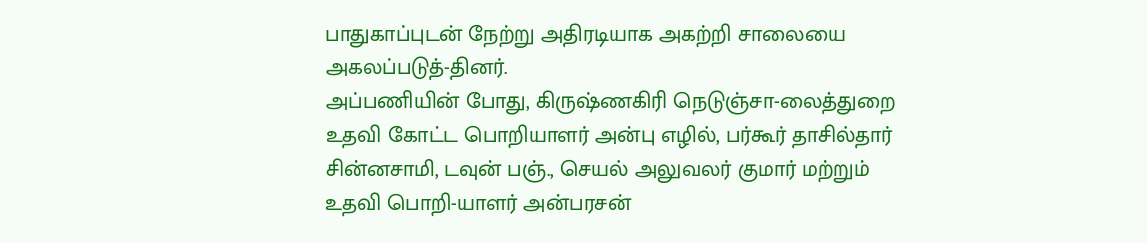பாதுகாப்புடன் நேற்று அதிரடியாக அகற்றி சாலையை அகலப்படுத்-தினர்.
அப்பணியின் போது, கிருஷ்ணகிரி நெடுஞ்சா-லைத்துறை உதவி கோட்ட பொறியாளர் அன்பு எழில், பர்கூர் தாசில்தார் சின்னசாமி, டவுன் பஞ்., செயல் அலுவலர் குமார் மற்றும் உதவி பொறி-யாளர் அன்பரசன்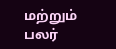மற்றும் பலர்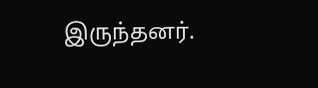இருந்தனர்.